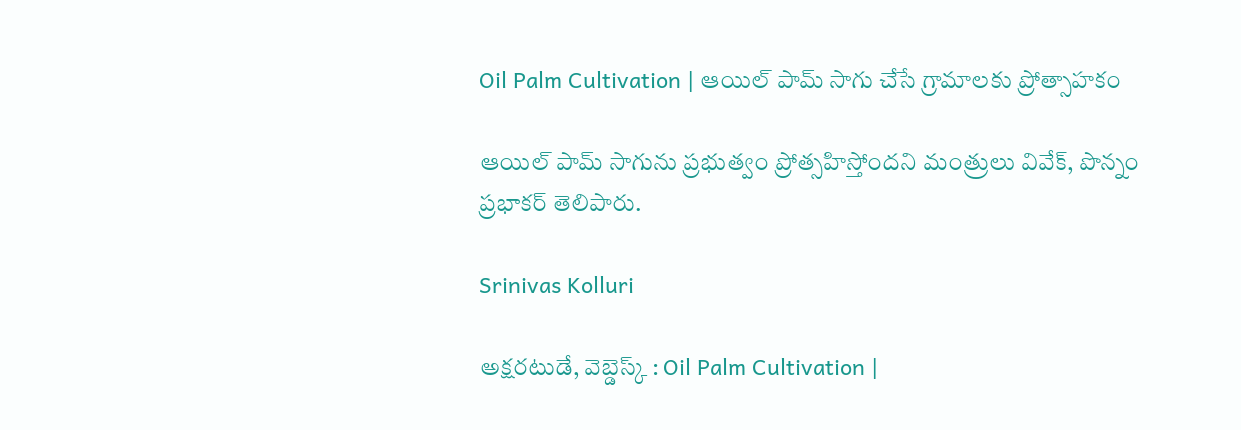Oil Palm Cultivation | ఆయిల్ పామ్ సాగు చేసే గ్రామాలకు ప్రోత్సాహకం

ఆయిల్ పామ్ సాగును ప్రభుత్వం ప్రోత్సహిస్తోందని మంత్రులు వివేక్, పొన్నం ప్రభాకర్ తెలిపారు.

Srinivas Kolluri

అక్షరటుడే, వెబ్డెస్క్ : Oil Palm Cultivation |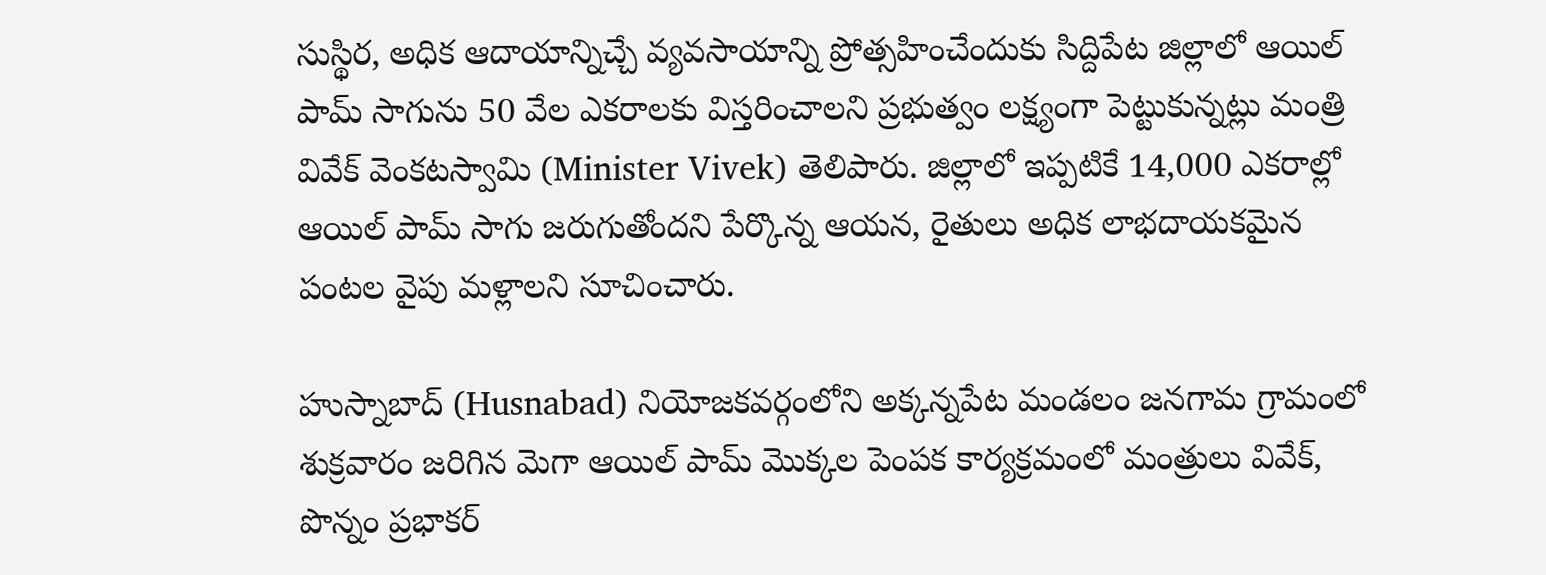సుస్థిర, అధిక ఆదాయాన్నిచ్చే వ్యవసాయాన్ని ప్రోత్సహించేందుకు సిద్దిపేట జిల్లాలో ఆయిల్ పామ్ సాగును 50 వేల ఎకరాలకు విస్తరించాలని ప్రభుత్వం లక్ష్యంగా పెట్టుకున్నట్లు మంత్రి వివేక్ వెంకటస్వామి (Minister Vivek) తెలిపారు. జిల్లాలో ఇప్పటికే 14,000 ఎకరాల్లో ఆయిల్ పామ్ సాగు జరుగుతోందని పేర్కొన్న ఆయన, రైతులు అధిక లాభదాయకమైన పంటల వైపు మళ్లాలని సూచించారు.

హుస్నాబాద్ (Husnabad) నియోజకవర్గంలోని అక్కన్నపేట మండలం జనగామ గ్రామంలో శుక్రవారం జరిగిన మెగా ఆయిల్ పామ్ మొక్కల పెంపక కార్యక్రమంలో మంత్రులు వివేక్, పొన్నం ప్రభాకర్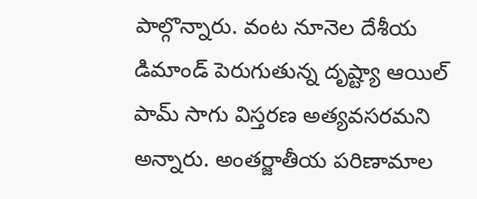పాల్గొన్నారు. వంట నూనెల దేశీయ డిమాండ్ పెరుగుతున్న దృష్ట్యా ఆయిల్ పామ్ సాగు విస్తరణ అత్యవసరమని అన్నారు. అంతర్జాతీయ పరిణామాల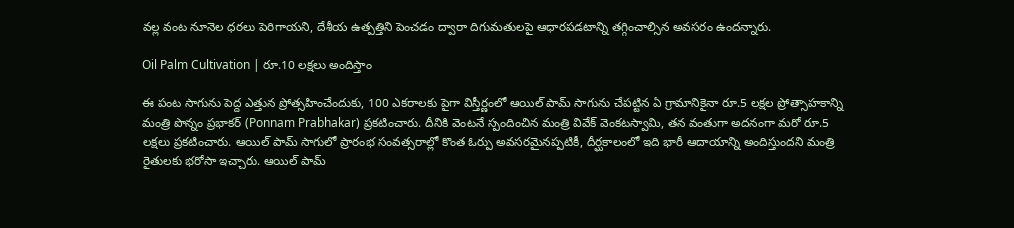వల్ల వంట నూనెల ధరలు పెరిగాయని, దేశీయ ఉత్పత్తిని పెంచడం ద్వారా దిగుమతులపై ఆధారపడటాన్ని తగ్గించాల్సిన అవసరం ఉందన్నారు.

Oil Palm Cultivation | రూ.10 లక్షలు అందిస్తాం

ఈ పంట సాగును పెద్ద ఎత్తున ప్రోత్సహించేందుకు, 100 ఎకరాలకు పైగా విస్తీర్ణంలో ఆయిల్ పామ్ సాగును చేపట్టిన ఏ గ్రామానికైనా రూ.5 లక్షల ప్రోత్సాహకాన్ని మంత్రి పొన్నం ప్రభాకర్ (Ponnam Prabhakar) ప్రకటించారు. దీనికి వెంటనే స్పందించిన మంత్రి వివేక్ వెంకటస్వామి, తన వంతుగా అదనంగా మరో రూ.5 లక్షలు ప్రకటించారు. ఆయిల్ పామ్ సాగులో ప్రారంభ సంవత్సరాల్లో కొంత ఓర్పు అవసరమైనప్పటికీ, దీర్ఘకాలంలో ఇది భారీ ఆదాయాన్ని అందిస్తుందని మంత్రి రైతులకు భరోసా ఇచ్చారు. ఆయిల్ పామ్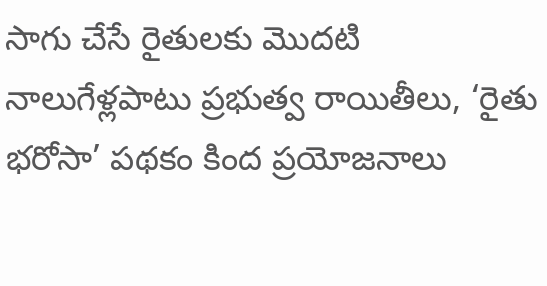సాగు చేసే రైతులకు మొదటి నాలుగేళ్లపాటు ప్రభుత్వ రాయితీలు, ‘రైతు భరోసా’ పథకం కింద ప్రయోజనాలు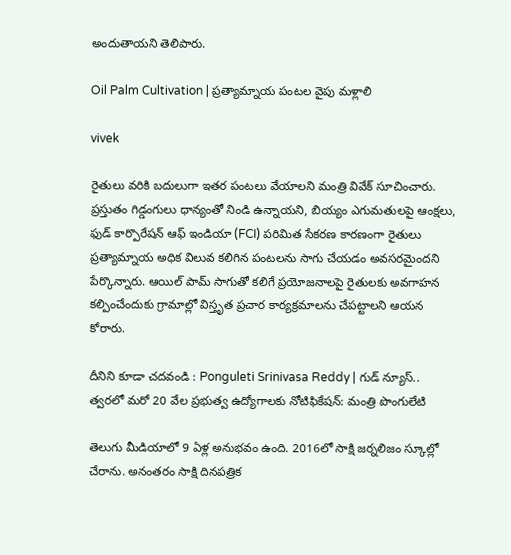అందుతాయని తెలిపారు.

Oil Palm Cultivation | ప్రత్యామ్నాయ పంటల వైపు మళ్లాలి

vivek

రైతులు వరికి బదులుగా ఇతర పంటలు వేయాలని మంత్రి వివేక్ సూచించారు. ప్రస్తుతం గిడ్డంగులు ధాన్యంతో నిండి ఉన్నాయని, బియ్యం ఎగుమతులపై ఆంక్షలు, ఫుడ్ కార్పొరేషన్ ఆఫ్ ఇండియా (FCI) పరిమిత సేకరణ కారణంగా రైతులు ప్రత్యామ్నాయ అధిక విలువ కలిగిన పంటలను సాగు చేయడం అవసరమైందని పేర్కొన్నారు. ఆయిల్ పామ్ సాగుతో కలిగే ప్రయోజనాలపై రైతులకు అవగాహన కల్పించేందుకు గ్రామాల్లో విస్తృత ప్రచార కార్యక్రమాలను చేపట్టాలని ఆయన కోరారు.

దీనిని కూడా చదవండి : Ponguleti Srinivasa Reddy | గుడ్ న్యూస్.. త్వరలో మరో 20 వేల ప్రభుత్వ ఉద్యోగాలకు నోటిఫికేషన్: మంత్రి పొంగులేటి

తెలుగు మీడియాలో 9 ఏళ్ల అనుభవం ఉంది. 2016లో సాక్షి జర్నలిజం స్కూల్లో చేరాను. అనంతరం సాక్షి దినపత్రిక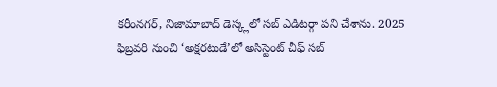కరీంనగర్, నిజామాబాద్ డెస్క్లలో సబ్ ఎడిటర్గా పని చేశాను. 2025 ఫిబ్రవరి నుంచి ‘అక్షరటుడే’లో అసిస్టెంట్ చీఫ్ సబ్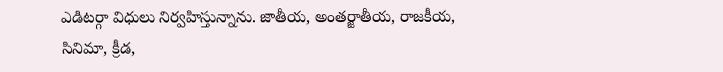ఎడిటర్గా విధులు నిర్వహిస్తున్నాను. జాతీయ, అంతర్జాతీయ, రాజకీయ, సినిమా, క్రీడ,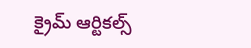క్రైమ్ ఆర్టికల్స్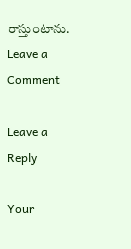రాస్తుంటాను.
Leave a Comment

Leave a Reply

Your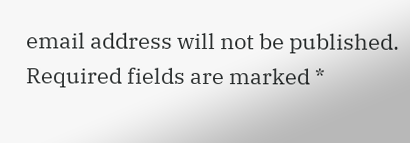email address will not be published. Required fields are marked *